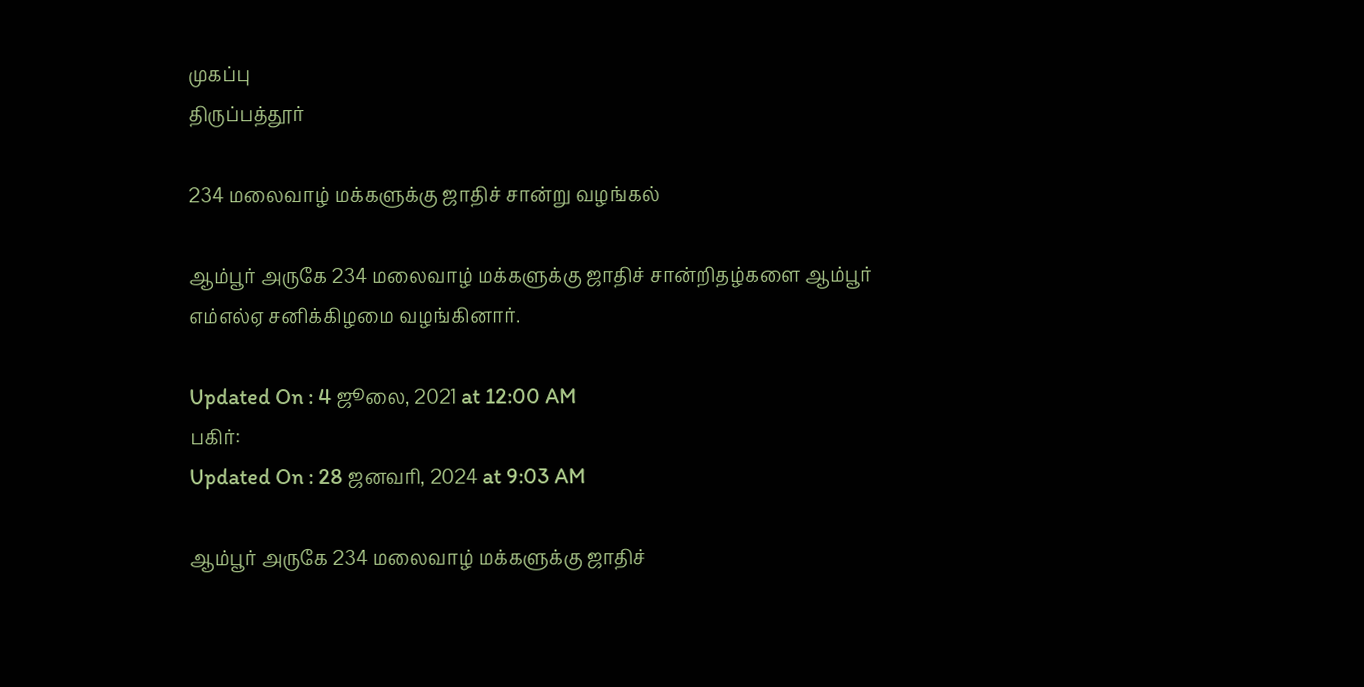முகப்பு
திருப்பத்தூர்

234 மலைவாழ் மக்களுக்கு ஜாதிச் சான்று வழங்கல்

ஆம்பூர் அருகே 234 மலைவாழ் மக்களுக்கு ஜாதிச் சான்றிதழ்களை ஆம்பூர் எம்எல்ஏ சனிக்கிழமை வழங்கினார்.

Updated On : 4 ஜூலை, 2021 at 12:00 AM
பகிர்:
Updated On : 28 ஜனவரி, 2024 at 9:03 AM

ஆம்பூர் அருகே 234 மலைவாழ் மக்களுக்கு ஜாதிச்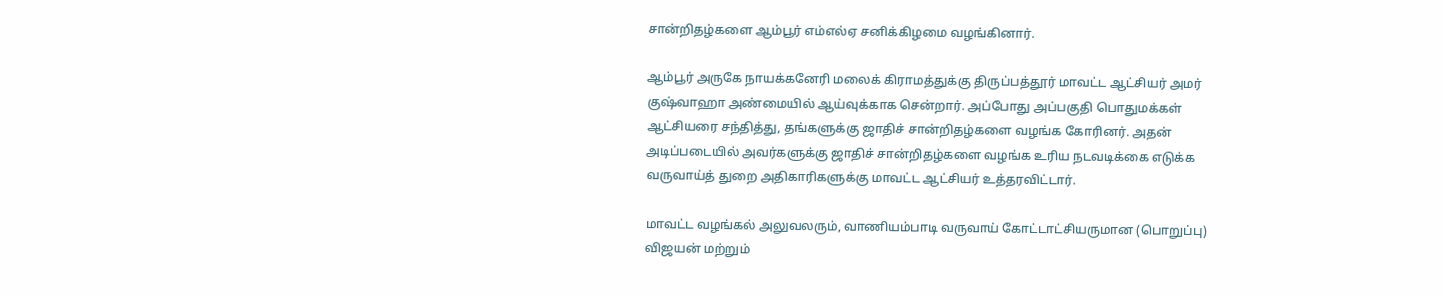சான்றிதழ்களை ஆம்பூர் எம்எல்ஏ சனிக்கிழமை வழங்கினார்.

ஆம்பூர் அருகே நாயக்கனேரி மலைக் கிராமத்துக்கு திருப்பத்தூர் மாவட்ட ஆட்சியர் அமர் குஷ்வாஹா அண்மையில் ஆய்வுக்காக சென்றார். அப்போது அப்பகுதி பொதுமக்கள் ஆட்சியரை சந்தித்து, தங்களுக்கு ஜாதிச் சான்றிதழ்களை வழங்க கோரினர். அதன் அடிப்படையில் அவர்களுக்கு ஜாதிச் சான்றிதழ்களை வழங்க உரிய நடவடிக்கை எடுக்க வருவாய்த் துறை அதிகாரிகளுக்கு மாவட்ட ஆட்சியர் உத்தரவிட்டார்.

மாவட்ட வழங்கல் அலுவலரும், வாணியம்பாடி வருவாய் கோட்டாட்சியருமான (பொறுப்பு) விஜயன் மற்றும்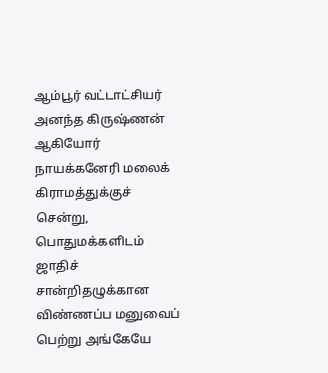ஆம்பூர் வட்டாட்சியர் அனந்த கிருஷ்ணன் ஆகியோர் நாயக்கனேரி மலைக் கிராமத்துக்குச் சென்று, பொதுமக்களிடம் ஜாதிச் சான்றிதழுக்கான விண்ணப்ப மனுவைப் பெற்று அங்கேயே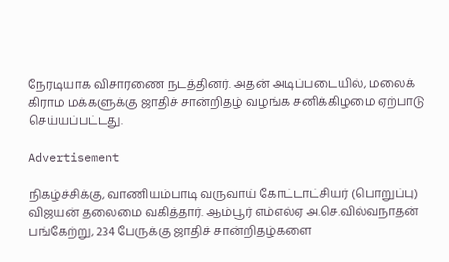நேரடியாக விசாரணை நடத்தினர். அதன் அடிப்படையில், மலைக் கிராம மக்களுக்கு ஜாதிச் சான்றிதழ் வழங்க சனிக்கிழமை ஏற்பாடு செய்யப்பட்டது.

Advertisement

நிகழ்ச்சிக்கு, வாணியம்பாடி வருவாய் கோட்டாட்சியர் (பொறுப்பு) விஜயன் தலைமை வகித்தார். ஆம்பூர் எம்எல்ஏ அ.செ.வில்வநாதன் பங்கேற்று, 234 பேருக்கு ஜாதிச் சான்றிதழ்களை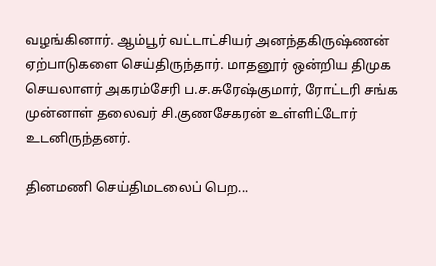வழங்கினார். ஆம்பூர் வட்டாட்சியர் அனந்தகிருஷ்ணன் ஏற்பாடுகளை செய்திருந்தார். மாதனூர் ஒன்றிய திமுக செயலாளர் அகரம்சேரி ப.ச.சுரேஷ்குமார், ரோட்டரி சங்க முன்னாள் தலைவர் சி.குணசேகரன் உள்ளிட்டோர் உடனிருந்தனர்.

தினமணி செய்திமடலைப் பெற...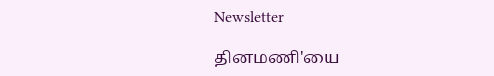Newsletter

தினமணி'யை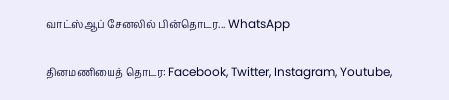வாட்ஸ்ஆப் சேனலில் பின்தொடர... WhatsApp

தினமணியைத் தொடர: Facebook, Twitter, Instagram, Youtube,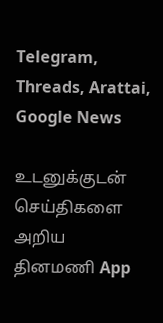Telegram, Threads, Arattai, Google News

உடனுக்குடன் செய்திகளை அறிய தினமணி App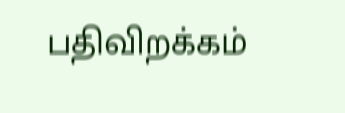பதிவிறக்கம்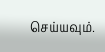செய்யவும்.